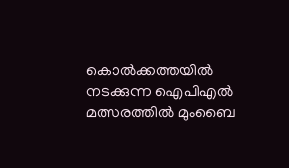കൊൽക്കത്തയിൽ നടക്കുന്ന ഐപിഎൽ മത്സരത്തിൽ മുംബൈ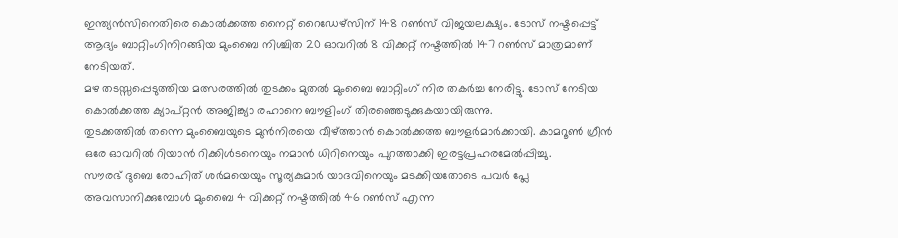ഇന്ത്യൻസിനെതിരെ കൊൽക്കത്ത നൈറ്റ് റൈഡേഴ്സിന് 148 റൺസ് വിജയലക്ഷ്യം. ടോസ് നഷ്ടപ്പെട്ട് ആദ്യം ബാറ്റിംഗിനിറങ്ങിയ മുംബൈ നിശ്ചിത 20 ഓവറിൽ 8 വിക്കറ്റ് നഷ്ടത്തിൽ 147 റൺസ് മാത്രമാണ് നേടിയത്.
മഴ തടസ്സപ്പെടുത്തിയ മത്സരത്തിൽ തുടക്കം മുതൽ മുംബൈ ബാറ്റിംഗ് നിര തകർച്ച നേരിട്ടു. ടോസ് നേടിയ കൊൽക്കത്ത ക്യാപ്റ്റൻ അജിങ്ക്യാ രഹാനെ ബൗളിംഗ് തിരഞ്ഞെടുക്കുകയായിരുന്നു.
തുടക്കത്തിൽ തന്നെ മുംബൈയുടെ മുൻനിരയെ വീഴ്ത്താൻ കൊൽക്കത്ത ബൗളർമാർക്കായി. കാമറൂൺ ഗ്രീൻ ഒരേ ഓവറിൽ റിയാൻ റിക്കിൾടനെയും നമാൻ ധിറിനെയും പുറത്താക്കി ഇരട്ടപ്രഹരമേൽപ്പിച്ചു.
സൗരഭ് ദുബെ രോഹിത് ശർമയെയും സൂര്യകുമാർ യാദവിനെയും മടക്കിയതോടെ പവർ പ്ലേ അവസാനിക്കുമ്പോൾ മുംബൈ 4 വിക്കറ്റ് നഷ്ടത്തിൽ 46 റൺസ് എന്ന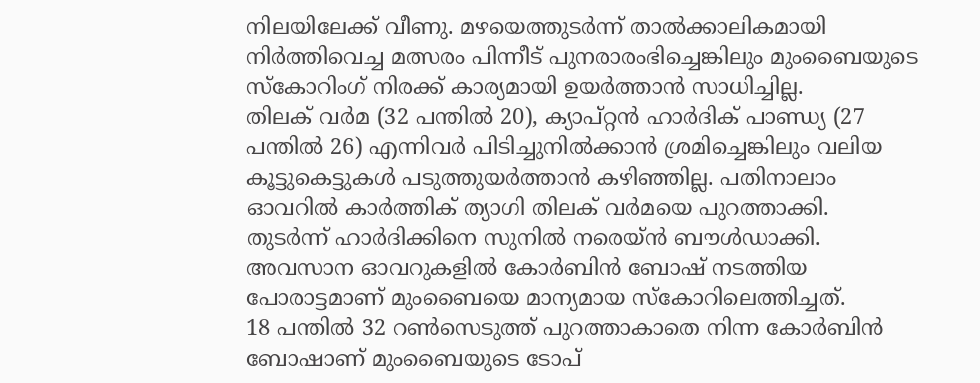നിലയിലേക്ക് വീണു. മഴയെത്തുടർന്ന് താൽക്കാലികമായി നിർത്തിവെച്ച മത്സരം പിന്നീട് പുനരാരംഭിച്ചെങ്കിലും മുംബൈയുടെ സ്കോറിംഗ് നിരക്ക് കാര്യമായി ഉയർത്താൻ സാധിച്ചില്ല.
തിലക് വർമ (32 പന്തിൽ 20), ക്യാപ്റ്റൻ ഹാർദിക് പാണ്ഡ്യ (27 പന്തിൽ 26) എന്നിവർ പിടിച്ചുനിൽക്കാൻ ശ്രമിച്ചെങ്കിലും വലിയ കൂട്ടുകെട്ടുകൾ പടുത്തുയർത്താൻ കഴിഞ്ഞില്ല. പതിനാലാം ഓവറിൽ കാർത്തിക് ത്യാഗി തിലക് വർമയെ പുറത്താക്കി.
തുടർന്ന് ഹാർദിക്കിനെ സുനിൽ നരെയ്ൻ ബൗൾഡാക്കി. അവസാന ഓവറുകളിൽ കോർബിൻ ബോഷ് നടത്തിയ പോരാട്ടമാണ് മുംബൈയെ മാന്യമായ സ്കോറിലെത്തിച്ചത്.
18 പന്തിൽ 32 റൺസെടുത്ത് പുറത്താകാതെ നിന്ന കോർബിൻ ബോഷാണ് മുംബൈയുടെ ടോപ്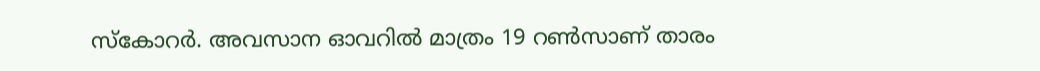സ്കോറർ. അവസാന ഓവറിൽ മാത്രം 19 റൺസാണ് താരം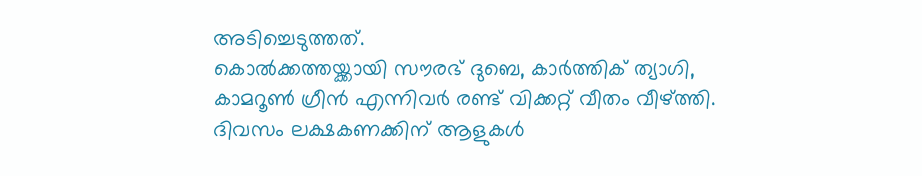അടിച്ചെടുത്തത്.
കൊൽക്കത്തയ്ക്കായി സൗരഭ് ദുബെ, കാർത്തിക് ത്യാഗി, കാമറൂൺ ഗ്രീൻ എന്നിവർ രണ്ട് വിക്കറ്റ് വീതം വീഴ്ത്തി.
ദിവസം ലക്ഷകണക്കിന് ആളുകൾ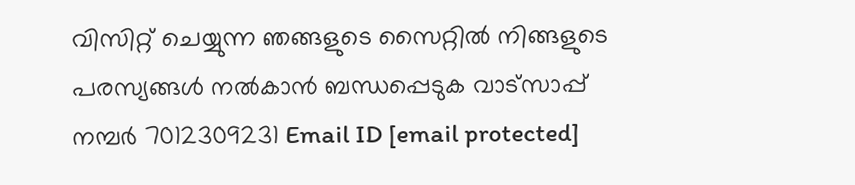വിസിറ്റ് ചെയ്യുന്ന ഞങ്ങളുടെ സൈറ്റിൽ നിങ്ങളുടെ പരസ്യങ്ങൾ നൽകാൻ ബന്ധപ്പെടുക വാട്സാപ്പ് നമ്പർ 7012309231 Email ID [email protected]